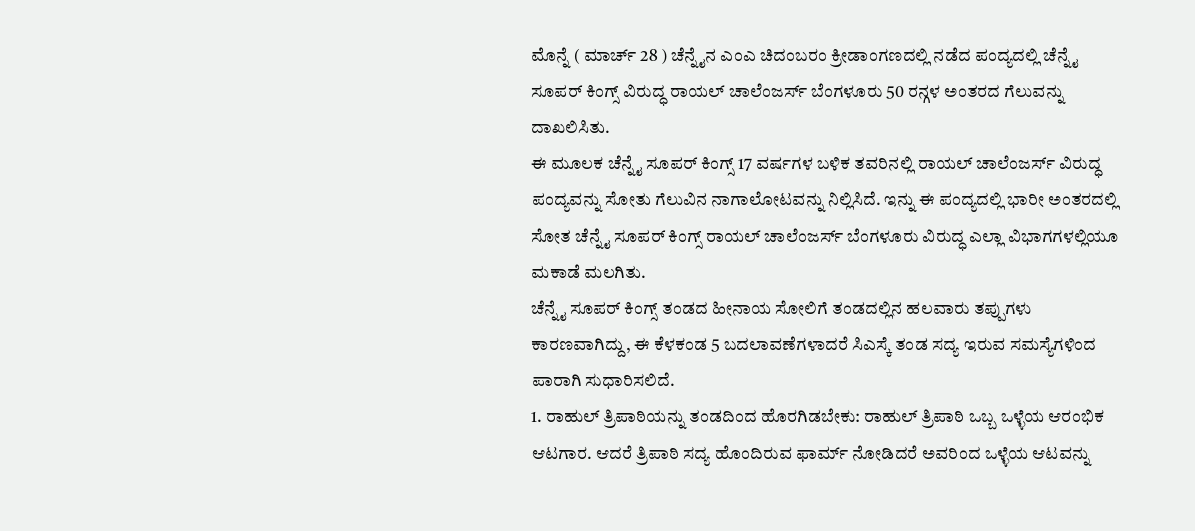ಮೊನ್ನೆ ( ಮಾರ್ಚ್ 28 ) ಚೆನ್ನೈನ ಎಂಎ ಚಿದಂಬರಂ ಕ್ರೀಡಾಂಗಣದಲ್ಲಿ ನಡೆದ ಪಂದ್ಯದಲ್ಲಿ ಚೆನ್ನೈ ಸೂಪರ್ ಕಿಂಗ್ಸ್ ವಿರುದ್ಧ ರಾಯಲ್ ಚಾಲೆಂಜರ್ಸ್ ಬೆಂಗಳೂರು 50 ರನ್ಗಳ ಅಂತರದ ಗೆಲುವನ್ನು ದಾಖಲಿಸಿತು.
ಈ ಮೂಲಕ ಚೆನ್ನೈ ಸೂಪರ್ ಕಿಂಗ್ಸ್ 17 ವರ್ಷಗಳ ಬಳಿಕ ತವರಿನಲ್ಲಿ ರಾಯಲ್ ಚಾಲೆಂಜರ್ಸ್ ವಿರುದ್ಧ ಪಂದ್ಯವನ್ನು ಸೋತು ಗೆಲುವಿನ ನಾಗಾಲೋಟವನ್ನು ನಿಲ್ಲಿಸಿದೆ. ಇನ್ನು ಈ ಪಂದ್ಯದಲ್ಲಿ ಭಾರೀ ಅಂತರದಲ್ಲಿ ಸೋತ ಚೆನ್ನೈ ಸೂಪರ್ ಕಿಂಗ್ಸ್ ರಾಯಲ್ ಚಾಲೆಂಜರ್ಸ್ ಬೆಂಗಳೂರು ವಿರುದ್ಧ ಎಲ್ಲಾ ವಿಭಾಗಗಳಲ್ಲಿಯೂ ಮಕಾಡೆ ಮಲಗಿತು.
ಚೆನ್ನೈ ಸೂಪರ್ ಕಿಂಗ್ಸ್ ತಂಡದ ಹೀನಾಯ ಸೋಲಿಗೆ ತಂಡದಲ್ಲಿನ ಹಲವಾರು ತಪ್ಪುಗಳು ಕಾರಣವಾಗಿದ್ದು, ಈ ಕೆಳಕಂಡ 5 ಬದಲಾವಣೆಗಳಾದರೆ ಸಿಎಸ್ಕೆ ತಂಡ ಸದ್ಯ ಇರುವ ಸಮಸ್ಯೆಗಳಿಂದ ಪಾರಾಗಿ ಸುಧಾರಿಸಲಿದೆ.
1. ರಾಹುಲ್ ತ್ರಿಪಾಠಿಯನ್ನು ತಂಡದಿಂದ ಹೊರಗಿಡಬೇಕು: ರಾಹುಲ್ ತ್ರಿಪಾಠಿ ಒಬ್ಬ ಒಳ್ಳೆಯ ಆರಂಭಿಕ ಆಟಗಾರ. ಆದರೆ ತ್ರಿಪಾಠಿ ಸದ್ಯ ಹೊಂದಿರುವ ಫಾರ್ಮ್ ನೋಡಿದರೆ ಅವರಿಂದ ಒಳ್ಳೆಯ ಆಟವನ್ನು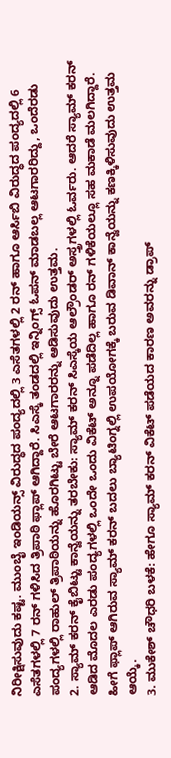ನಿರೀಕ್ಷಿಸುವುದು ಕಷ್ಟ. ಮುಂಬೈ ಇಂಡಿಯನ್ಸ್ ವಿರುದ್ಧದ ಪಂದ್ಯದಲ್ಲಿ 3 ಎಸೆತಗಳಲ್ಲಿ 2 ರನ್ ಹಾಗೂ ಆರ್ಸಿಬಿ ವಿರುದ್ಧದ ಪಂದ್ಯದಲ್ಲಿ 6 ಎಸೆತಗಳಲ್ಲಿ 7 ರನ್ ಗಳಿಸಿದ ತ್ರಿಪಾಠಿ ಫ್ಲಾಪ್ ಆಗಿದ್ದಾರೆ. ಸಿಎಸ್ಕೆ ತಂಡದಲ್ಲಿ ಇನ್ನಿಂಗ್ಸ್ ಓಪನ್ ಮಾಡಬಲ್ಲ ಆಟಗಾರರಿದ್ದು, ಒಂದೆರಡು ಪಂದ್ಯಗಳಲ್ಲಿ ರಾಹುಲ್ ತ್ರಿಪಾಠಿಯನ್ನು ಹೊರಗಿಟ್ಟು ಬೇರೆ ಆಟಗಾರರನ್ನು ಆಡಿಸುವುದು ಉತ್ತಮ.
2. ಸ್ಯಾಮ್ ಕರನ್ ಕೈಬಿಟ್ಟು ಕಾನ್ವೆಯನ್ನು ತರಬೇಕು: ಸ್ಯಾಮ್ ಕರನ್ ಸಿಎಸ್ಕೆಯ ಆಲ್ರೌಂಡರ್ ಅಸ್ತ್ರಗಳಲ್ಲಿ ಓರ್ವರು. ಆದರೆ ಸ್ಯಾಮ್ ಕರನ್ ಆಡಿದ ಮೊದಲ ಎರಡು ಪಂದ್ಯಗಳಲ್ಲಿ ಒಂದೇ ಒಂದು ವಿಕೆಟ್ ಅನ್ನೂ ಪಡೆದಿಲ್ಲ ಹಾಗೂ ರನ್ ಗಳಿಕೆಯಲ್ಲೂ ಸಹ ಮಕಾಡೆ ಮಲಗಿದ್ದಾರೆ. ಹೀಗೆ ಫ್ಲಾಪ್ ಆಗಿರುವ ಸ್ಯಾಮ್ ಕರನ್ ಬದಲು ಬ್ಯಾಟಿಂಗ್ನಲ್ಲಿ ಉಪಯೋಗಕ್ಕೆ ಬರುವ ಡಿವಾನ್ ಕಾನ್ವೆಯನ್ನು ಕಣಕ್ಕಿಳಿಸುವುದು ಉತ್ತಮ ಆಯ್ಕೆ.
3. ಮುಕೇಶ್ ಚೌಧರಿ ಬಳಕೆ: ಹೇಗೂ ಸ್ಯಾಮ್ ಕರನ್ ವಿಕೆಟ್ ಪಡೆಯದ ಕಾರಣ ಅವರನ್ನು ಡ್ರಾಪ್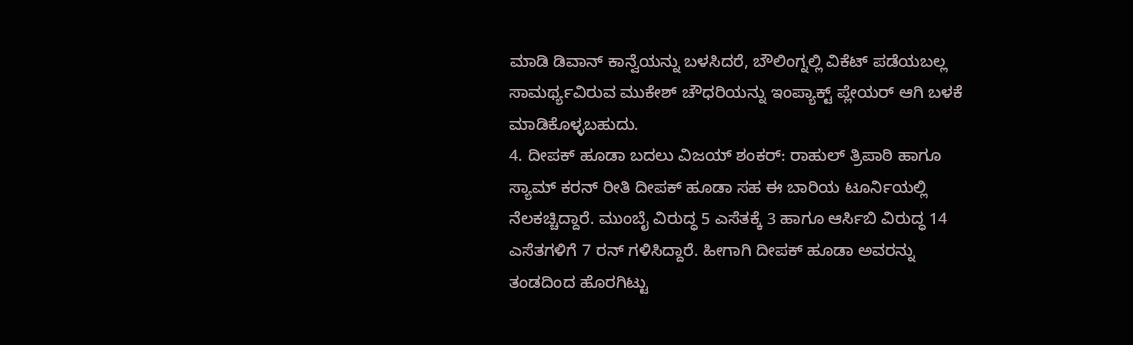ಮಾಡಿ ಡಿವಾನ್ ಕಾನ್ವೆಯನ್ನು ಬಳಸಿದರೆ, ಬೌಲಿಂಗ್ನಲ್ಲಿ ವಿಕೆಟ್ ಪಡೆಯಬಲ್ಲ ಸಾಮರ್ಥ್ಯವಿರುವ ಮುಕೇಶ್ ಚೌಧರಿಯನ್ನು ಇಂಪ್ಯಾಕ್ಟ್ ಪ್ಲೇಯರ್ ಆಗಿ ಬಳಕೆ ಮಾಡಿಕೊಳ್ಳಬಹುದು.
4. ದೀಪಕ್ ಹೂಡಾ ಬದಲು ವಿಜಯ್ ಶಂಕರ್: ರಾಹುಲ್ ತ್ರಿಪಾಠಿ ಹಾಗೂ ಸ್ಯಾಮ್ ಕರನ್ ರೀತಿ ದೀಪಕ್ ಹೂಡಾ ಸಹ ಈ ಬಾರಿಯ ಟೂರ್ನಿಯಲ್ಲಿ ನೆಲಕಚ್ಚಿದ್ದಾರೆ. ಮುಂಬೈ ವಿರುದ್ಧ 5 ಎಸೆತಕ್ಕೆ 3 ಹಾಗೂ ಆರ್ಸಿಬಿ ವಿರುದ್ಧ 14 ಎಸೆತಗಳಿಗೆ 7 ರನ್ ಗಳಿಸಿದ್ದಾರೆ. ಹೀಗಾಗಿ ದೀಪಕ್ ಹೂಡಾ ಅವರನ್ನು ತಂಡದಿಂದ ಹೊರಗಿಟ್ಟು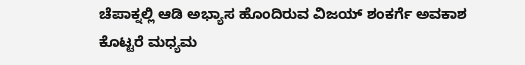ಚೆಪಾಕ್ನಲ್ಲಿ ಆಡಿ ಅಭ್ಯಾಸ ಹೊಂದಿರುವ ವಿಜಯ್ ಶಂಕರ್ಗೆ ಅವಕಾಶ ಕೊಟ್ಟರೆ ಮಧ್ಯಮ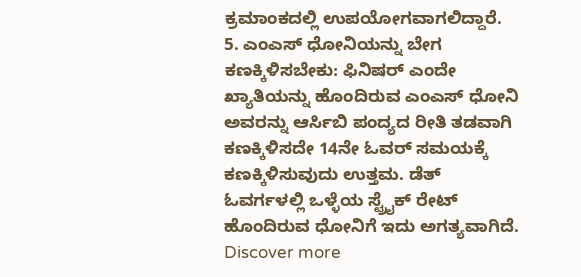ಕ್ರಮಾಂಕದಲ್ಲಿ ಉಪಯೋಗವಾಗಲಿದ್ದಾರೆ.
5. ಎಂಎಸ್ ಧೋನಿಯನ್ನು ಬೇಗ ಕಣಕ್ಕಿಳಿಸಬೇಕು: ಫಿನಿಷರ್ ಎಂದೇ ಖ್ಯಾತಿಯನ್ನು ಹೊಂದಿರುವ ಎಂಎಸ್ ಧೋನಿ ಅವರನ್ನು ಆರ್ಸಿಬಿ ಪಂದ್ಯದ ರೀತಿ ತಡವಾಗಿ ಕಣಕ್ಕಿಳಿಸದೇ 14ನೇ ಓವರ್ ಸಮಯಕ್ಕೆ ಕಣಕ್ಕಿಳಿಸುವುದು ಉತ್ತಮ. ಡೆತ್ ಓವರ್ಗಳಲ್ಲಿ ಒಳ್ಳೆಯ ಸ್ಟ್ರೈಕ್ ರೇಟ್ ಹೊಂದಿರುವ ಧೋನಿಗೆ ಇದು ಅಗತ್ಯವಾಗಿದೆ.
Discover more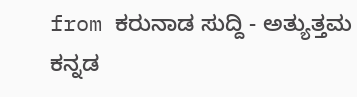from ಕರುನಾಡ ಸುದ್ದಿ - ಅತ್ಯುತ್ತಮ ಕನ್ನಡ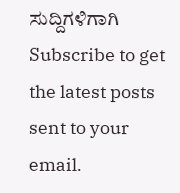ಸುದ್ದಿಗಳಿಗಾಗಿ
Subscribe to get the latest posts sent to your email.